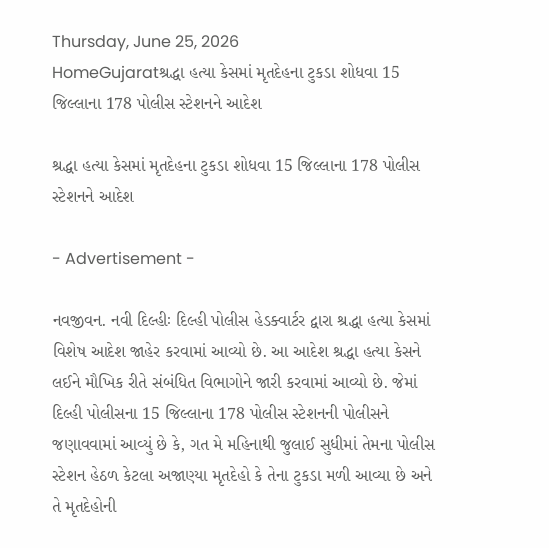Thursday, June 25, 2026
HomeGujaratશ્રદ્ધા હત્યા કેસમાં મૃતદેહના ટુકડા શોધવા 15 જિલ્લાના 178 પોલીસ સ્ટેશનને આદેશ

શ્રદ્ધા હત્યા કેસમાં મૃતદેહના ટુકડા શોધવા 15 જિલ્લાના 178 પોલીસ સ્ટેશનને આદેશ

- Advertisement -

નવજીવન. નવી દિલ્હીઃ દિલ્હી પોલીસ હેડક્વાર્ટર દ્વારા શ્રદ્ધા હત્યા કેસમાં વિશેષ આદેશ જાહેર કરવામાં આવ્યો છે. આ આદેશ શ્રદ્ધા હત્યા કેસને લઈને મૌખિક રીતે સંબંધિત વિભાગોને જારી કરવામાં આવ્યો છે. જેમાં દિલ્હી પોલીસના 15 જિલ્લાના 178 પોલીસ સ્ટેશનની પોલીસને જણાવવામાં આવ્યું છે કે, ગત મે મહિનાથી જુલાઈ સુધીમાં તેમના પોલીસ સ્ટેશન હેઠળ કેટલા અજાણ્યા મૃતદેહો કે તેના ટુકડા મળી આવ્યા છે અને તે મૃતદેહોની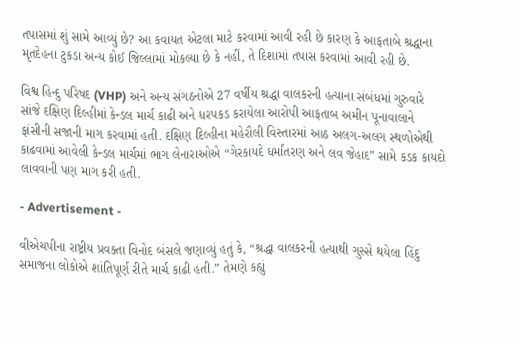તપાસમાં શું સામે આવ્યું છે? આ કવાયત એટલા માટે કરવામાં આવી રહી છે કારણ કે આફતાબે શ્રદ્ધાના મૃતદેહના ટુકડા અન્ય કોઈ જિલ્લામાં મોકલ્યા છે કે નહીં, તે દિશામાં તપાસ કરવામાં આવી રહી છે.

વિશ્વ હિન્દુ પરિષદ (VHP) અને અન્ય સંગઠનોએ 27 વર્ષીય શ્રદ્ધા વાલકરની હત્યાના સંબંધમાં ગુરુવારે સાંજે દક્ષિણ દિલ્હીમાં કેન્ડલ માર્ચ કાઢી અને ધરપકડ કરાયેલા આરોપી આફતાબ અમીન પૂનાવાલાને ફાંસીની સજાની માગ કરવામાં હતી. દક્ષિણ દિલ્હીના મહેરૌલી વિસ્તારમાં આઠ અલગ-અલગ સ્થળોએથી કાઢવામાં આવેલી કેન્ડલ માર્ચમાં ભાગ લેનારાઓએ “ગેરકાયદે ધર્માંતરણ અને લવ જેહાદ” સામે કડક કાયદો લાવવાની પણ માગ કરી હતી.

- Advertisement -

વીએચપીના રાષ્ટ્રીય પ્રવક્તા વિનોદ બંસલે જણાવ્યું હતું કે, “શ્રદ્ધા વાલકરની હત્યાથી ગુસ્સે થયેલા હિંદુ સમાજના લોકોએ શાંતિપૂર્ણ રીતે માર્ચ કાઢી હતી.” તેમણે કહ્યું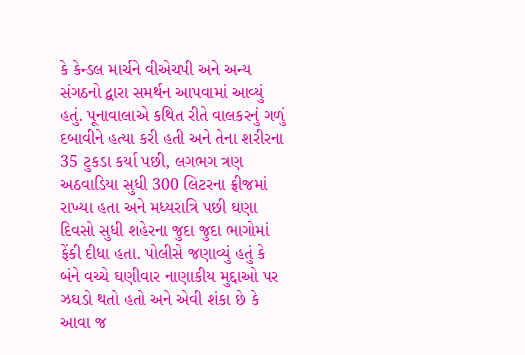કે કેન્ડલ માર્ચને વીએચપી અને અન્ય સંગઠનો દ્વારા સમર્થન આપવામાં આવ્યું હતું. પૂનાવાલાએ કથિત રીતે વાલકરનું ગળું દબાવીને હત્યા કરી હતી અને તેના શરીરના 35 ટુકડા કર્યા પછી, લગભગ ત્રણ અઠવાડિયા સુધી 300 લિટરના ફ્રીજમાં રાખ્યા હતા અને મધ્યરાત્રિ પછી ઘણા દિવસો સુધી શહેરના જુદા જુદા ભાગોમાં ફેંકી દીધા હતા. પોલીસે જણાવ્યું હતું કે બંને વચ્ચે ઘણીવાર નાણાકીય મુદ્દાઓ પર ઝઘડો થતો હતો અને એવી શંકા છે કે આવા જ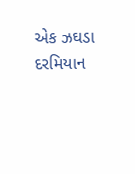એક ઝઘડા દરમિયાન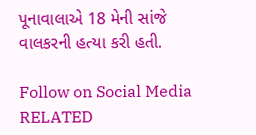પૂનાવાલાએ 18 મેની સાંજે વાલકરની હત્યા કરી હતી.

Follow on Social Media
RELATED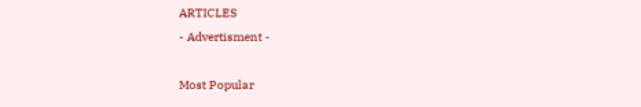ARTICLES
- Advertisment -

Most Popular